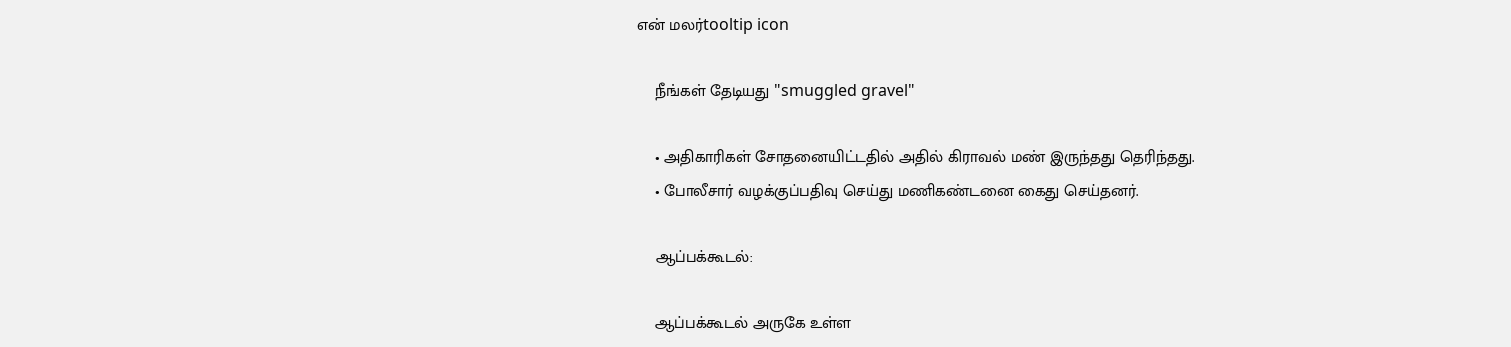என் மலர்tooltip icon

    நீங்கள் தேடியது "smuggled gravel"

    • அதிகாரிகள் சோதனையிட்டதில் அதில் கிராவல் மண் இருந்தது தெரிந்தது.
    • போலீசார் வழக்குப்பதிவு செய்து மணிகண்டனை கைது செய்தனர்.

    ஆப்பக்கூடல்:

    ஆப்பக்கூடல் அருகே உள்ள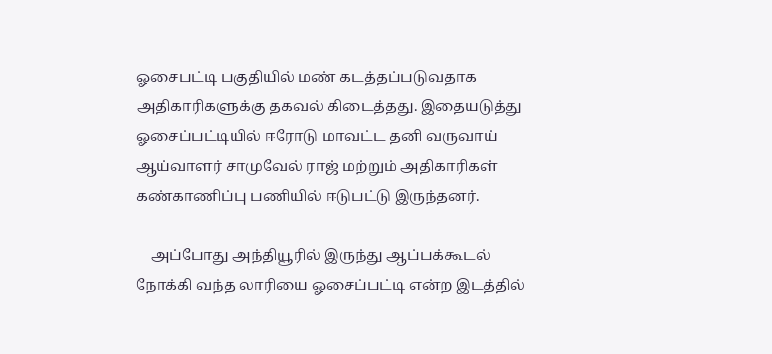ஓசைபட்டி பகுதியில் மண் கடத்தப்படுவதாக அதிகாரிகளுக்கு தகவல் கிடைத்தது. இதையடுத்து ஓசைப்பட்டியில் ஈரோடு மாவட்ட தனி வருவாய் ஆய்வாளர் சாமுவேல் ராஜ் மற்றும் அதிகாரிகள் கண்காணிப்பு பணியில் ஈடுபட்டு இருந்தனர்.

    அப்போது அந்தியூரில் இருந்து ஆப்பக்கூடல் நோக்கி வந்த லாரியை ஓசைப்பட்டி என்ற இடத்தில்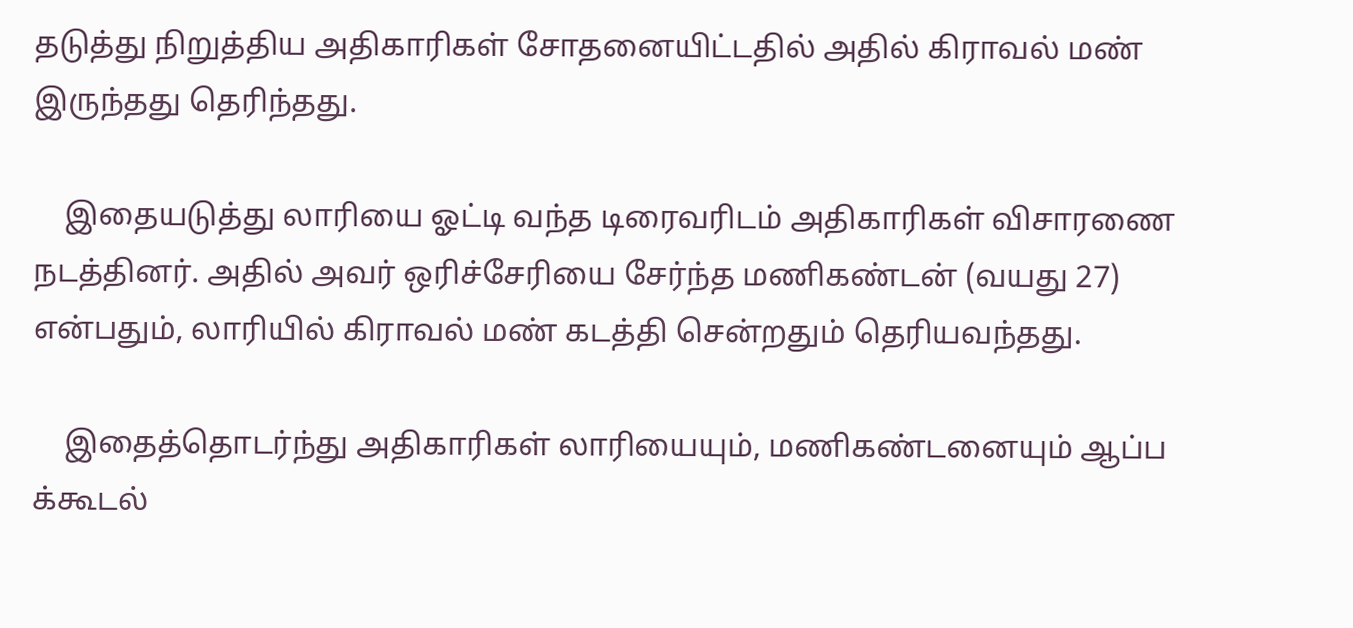தடுத்து நிறுத்திய அதிகாரிகள் சோதனையிட்டதில் அதில் கிராவல் மண் இருந்தது தெரிந்தது.

    இதையடுத்து லாரியை ஓட்டி வந்த டிரைவரிடம் அதிகாரிகள் விசாரணை நடத்தினர். அதில் அவர் ஒரிச்சேரியை சேர்ந்த மணிகண்டன் (வயது 27) என்பதும், லாரியில் கிராவல் மண் கடத்தி சென்றதும் தெரியவந்தது.

    இதைத்தொடர்ந்து அதிகாரிகள் லாரியையும், மணிகண்டனையும் ஆப்ப க்கூடல்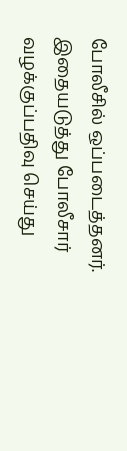போலீசில் ஒப்படைத்தனர். இதையடுத்து போலீசார் வழக்குப்பதிவு செய்து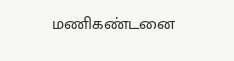மணிகண்டனை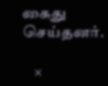கைது செய்தனர்.

    ×